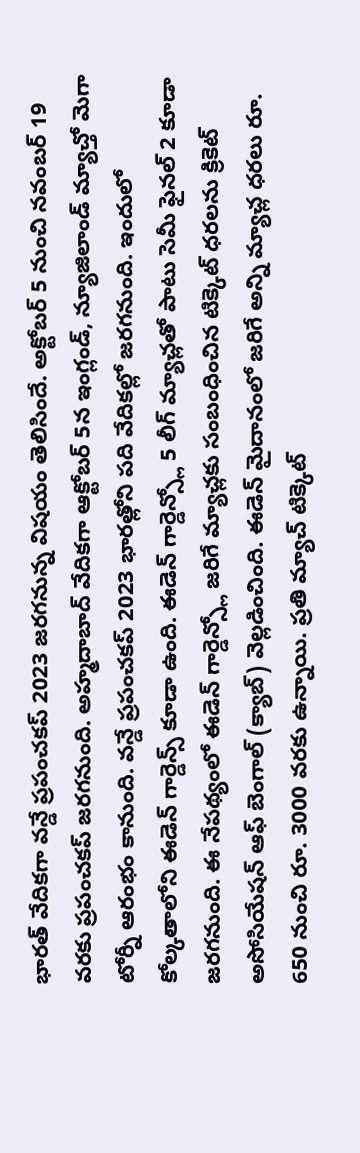భారత్ వేదికగా వన్డే ప్రపంచకప్ 2023 జరగనున్న విషయం తెలిసిందే. అక్టోబర్ 5 నుంచి నవంబర్ 19 వరకు ప్రపంచకప్ జరగనుంది. అహ్మదాబాద్ వేదికగా ఆక్టోబర్ 5న ఇంగ్లండ్, న్యూజిలాండ్ మ్యాచ్తో మెగా టోర్నీ ఆరంభం కానుంది. వన్డే ప్రపంచకప్ 2023 భారత్లోని పది వేదికల్లో జరగనుంది. ఇందులో కోల్కతాలోని ఈడెన్ గార్డెన్స్ కూడా ఉంది. ఈడెన్ గార్డెన్స్లో 5 లీగ్ మ్యాచ్లతో పాటు సెమీ ఫైనల్ 2 కూడా జరగనుంది. ఈ నేపథ్యంలో ఈడెన్ గార్డెన్స్లో జరిగే మ్యాచ్లకు సంబంధించిన టిక్కెట్ ధరలను క్రికెట్ అసోసియేషన్ ఆఫ్ బెంగాల్ (క్యాబ్) వెల్లడించింది. ఈడెన్ మైదానంలో జరిగే అన్ని మ్యాచ్ల ధరలు రూ. 650 నుంచి రూ. 3000 వరకు ఉన్నాయి. ప్రతి మ్యాచ్ టిక్కెట్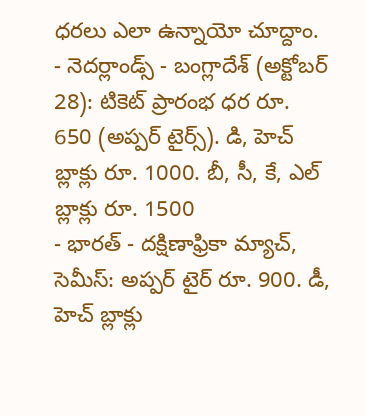ధరలు ఎలా ఉన్నాయో చూద్దాం.
- నెదర్లాండ్స్ - బంగ్లాదేశ్ (అక్టోబర్ 28): టికెట్ ప్రారంభ ధర రూ. 650 (అప్పర్ టైర్స్). డి, హెచ్ బ్లాక్లు రూ. 1000. బీ, సీ, కే, ఎల్ బ్లాక్లు రూ. 1500
- భారత్ - దక్షిణాఫ్రికా మ్యాచ్, సెమీస్: అప్పర్ టైర్ రూ. 900. డీ, హెచ్ బ్లాక్లు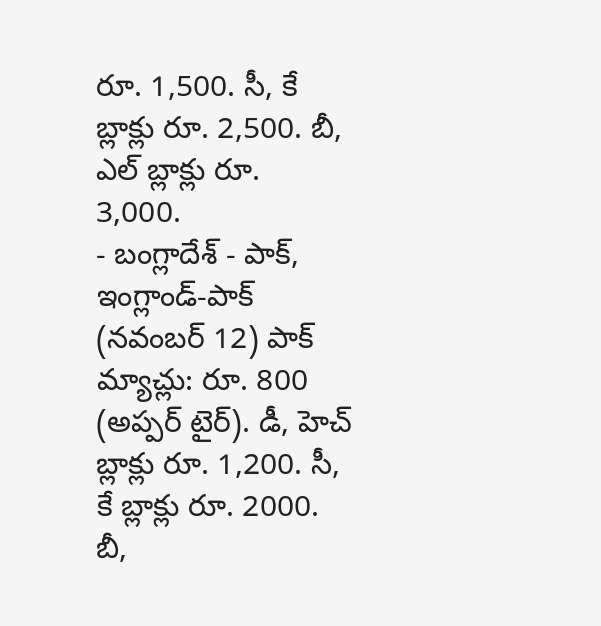రూ. 1,500. సీ, కే బ్లాక్లు రూ. 2,500. బీ, ఎల్ బ్లాక్లు రూ. 3,000.
- బంగ్లాదేశ్ - పాక్, ఇంగ్లాండ్-పాక్ (నవంబర్ 12) పాక్ మ్యాచ్లు: రూ. 800 (అప్పర్ టైర్). డీ, హెచ్ బ్లాక్లు రూ. 1,200. సీ, కే బ్లాక్లు రూ. 2000. బీ,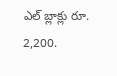ఎల్ బ్లాక్లు రూ. 2,200.